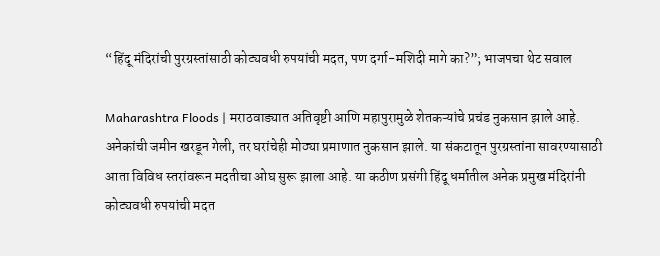“हिंदू मंदिरांची पुरग्रस्तांसाठी कोट्यवधी रुपयांची मदत, पण दर्गा-मशिदी मागे का?”; भाजपचा थेट सवाल

Maharashtra Floods | मराठवाड्यात अतिवृष्टी आणि महापुरामुळे शेतकऱ्यांचे प्रचंड नुकसान झाले आहे. अनेकांची जमीन खरडून गेली, तर घरांचेही मोठ्या प्रमाणात नुकसान झाले. या संकटातून पुरग्रस्तांना सावरण्यासाठी आता विविध स्तरांवरून मदतीचा ओघ सुरू झाला आहे. या कठीण प्रसंगी हिंदू धर्मातील अनेक प्रमुख मंदिरांनी कोट्यवधी रुपयांची मदत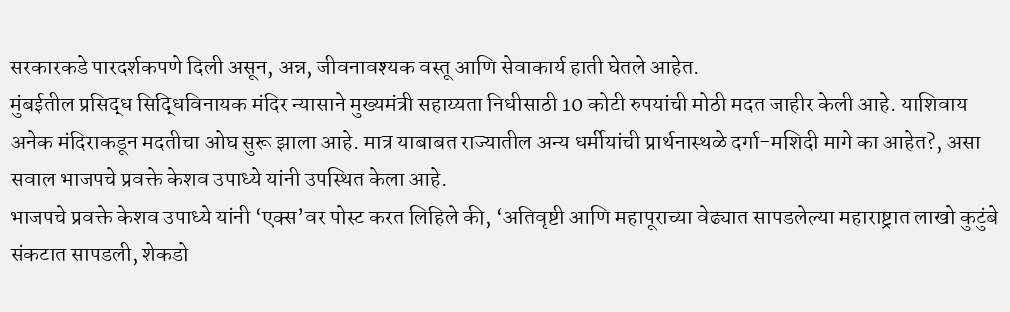सरकारकडे पारदर्शकपणे दिली असून, अन्न, जीवनावश्यक वस्तू आणि सेवाकार्य हाती घेतले आहेत.
मुंबईतील प्रसिद्ध सिद्धिविनायक मंदिर न्यासाने मुख्यमंत्री सहाय्यता निधीसाठी 10 कोटी रुपयांची मोठी मदत जाहीर केली आहे. याशिवाय अनेक मंदिराकडून मदतीचा ओघ सुरू झाला आहे. मात्र याबाबत राज्यातील अन्य धर्मीयांची प्रार्थनास्थळे दर्गा-मशिदी मागे का आहेत?, असा सवाल भाजपचे प्रवक्ते केशव उपाध्ये यांनी उपस्थित केला आहे.
भाजपचे प्रवक्ते केशव उपाध्ये यांनी ‘एक्स’वर पोस्ट करत लिहिले की, ‘अतिवृष्टी आणि महापूराच्या वेढ्यात सापडलेल्या महाराष्ट्रात लाखो कुटुंबे संकटात सापडली, शेकडो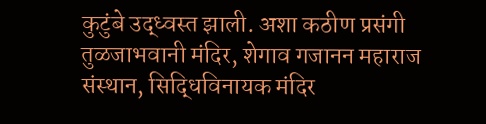कुटुंबे उद्ध्वस्त झाली. अशा कठीण प्रसंगी तुळजाभवानी मंदिर, शेगाव गजानन महाराज संस्थान, सिद्धिविनायक मंदिर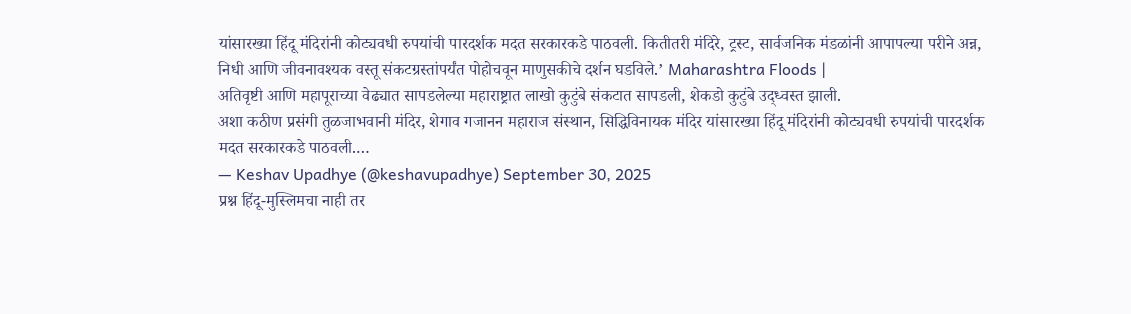यांसारख्या हिंदू मंदिरांनी कोट्यवधी रुपयांची पारदर्शक मदत सरकारकडे पाठवली. कितीतरी मंदिरे, ट्रस्ट, सार्वजनिक मंडळांनी आपापल्या परीने अन्न, निधी आणि जीवनावश्यक वस्तू संकटग्रस्तांपर्यंत पोहोचवून माणुसकीचे दर्शन घडविले.’ Maharashtra Floods |
अतिवृष्टी आणि महापूराच्या वेढ्यात सापडलेल्या महाराष्ट्रात लाखो कुटुंबे संकटात सापडली, शेकडो कुटुंबे उद्ध्वस्त झाली.
अशा कठीण प्रसंगी तुळजाभवानी मंदिर, शेगाव गजानन महाराज संस्थान, सिद्धिविनायक मंदिर यांसारख्या हिंदू मंदिरांनी कोट्यवधी रुपयांची पारदर्शक मदत सरकारकडे पाठवली.…
— Keshav Upadhye (@keshavupadhye) September 30, 2025
प्रश्न हिंदू-मुस्लिमचा नाही तर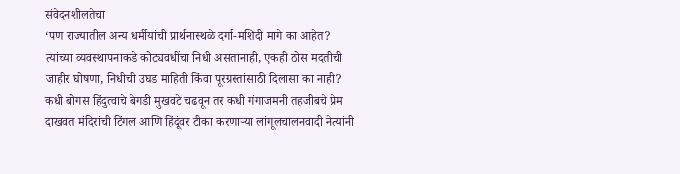संवेदनशीलतेचा
‘पण राज्यातील अन्य धर्मीयांची प्रार्थनास्थळे दर्गा-मशिदी मागे का आहेत? त्यांच्या व्यवस्थापनाकडे कोट्यवधींचा निधी असतानाही, एकही ठोस मदतीची जाहीर घोषणा, निधीची उघड माहिती किंवा पूरग्रस्तांसाठी दिलासा का नाही? कधी बोगस हिंदुत्वाचे बेगडी मुखवटे चढवून तर कधी गंगाजमनी तहजीबचे प्रेम दाखवत मंदिरांची टिंगल आणि हिंदूंवर टीका करणाऱ्या लांगूलचालनवादी नेत्यांनी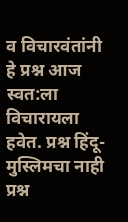व विचारवंतांनी हे प्रश्न आज स्वत:ला विचारायला हवेत. प्रश्न हिंदू-मुस्लिमचा नाही प्रश्न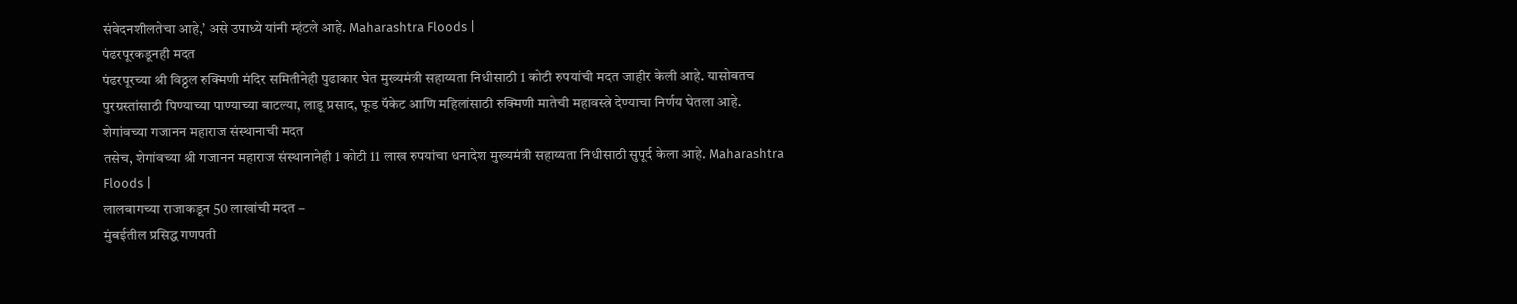संवेदनशीलतेचा आहे,’ असे उपाध्ये यांनी म्हंटले आहे. Maharashtra Floods |
पंढरपूरकडूनही मदत
पंढरपूरच्या श्री विठ्ठल रुक्मिणी मंदिर समितीनेही पुढाकार घेत मुख्यमंत्री सहाय्यता निधीसाठी 1 कोटी रुपयांची मदत जाहीर केली आहे. यासोबतच पुरग्रस्तांसाठी पिण्याच्या पाण्याच्या बाटल्या, लाडू प्रसाद, फूड पॅकेट आणि महिलांसाठी रुक्मिणी मातेची महावस्त्रे देण्याचा निर्णय घेतला आहे.
शेगांवच्या गजानन महाराज संस्थानाची मदत
तसेच, शेगांवच्या श्री गजानन महाराज संस्थानानेही 1 कोटी 11 लाख रुपयांचा धनादेश मुख्यमंत्री सहाय्यता निधीसाठी सुपूर्द केला आहे. Maharashtra Floods |
लालबागच्या राजाकडून 50 लाखांची मदत –
मुंबईतील प्रसिद्ध गणपती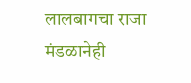लालबागचा राजा मंडळानेही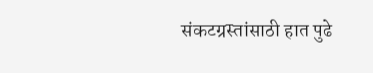संकटग्रस्तांसाठी हात पुढे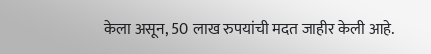केला असून, 50 लाख रुपयांची मदत जाहीर केली आहे.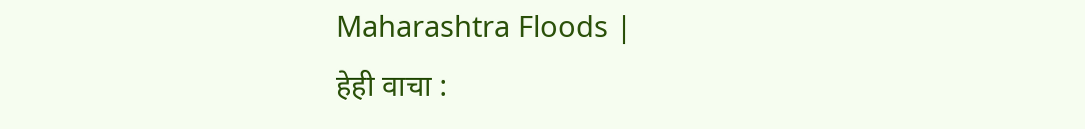Maharashtra Floods |
हेही वाचा :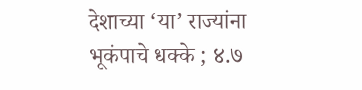देशाच्या ‘या’ राज्यांना भूकंपाचे धक्के ; ४.७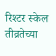रिश्टर स्केल तीव्रतेच्या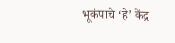भूकंपाचे ‘हे’ केंद्र